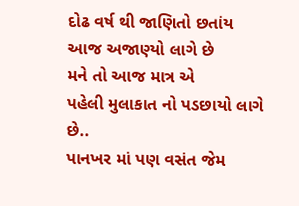દોઢ વર્ષ થી જાણિતો છતાંય
આજ અજાણ્યો લાગે છે
મને તો આજ માત્ર એ
પહેલી મુલાકાત નો પડછાયો લાગે છે..
પાનખર માં પણ વસંત જેમ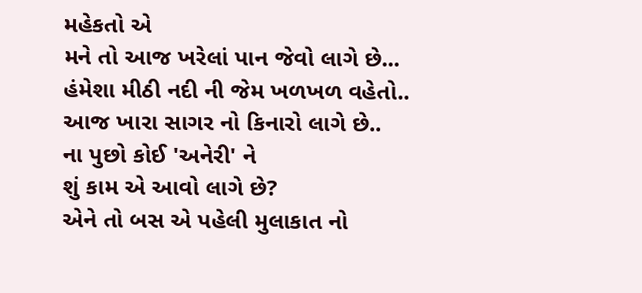મહેકતો એ
મને તો આજ ખરેલાં પાન જેવો લાગે છે...
હંમેશા મીઠી નદી ની જેમ ખળખળ વહેતો..
આજ ખારા સાગર નો કિનારો લાગે છે..
ના પુછો કોઈ 'અનેરી' ને
શું કામ એ આવો લાગે છે?
એને તો બસ એ પહેલી મુલાકાત નો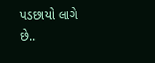પડછાયો લાગે છે..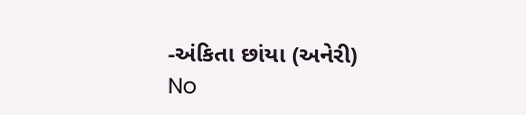-અંકિતા છાંયા (અનેરી)
No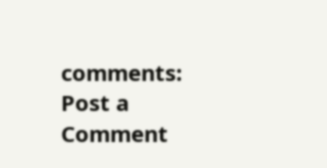comments:
Post a Comment